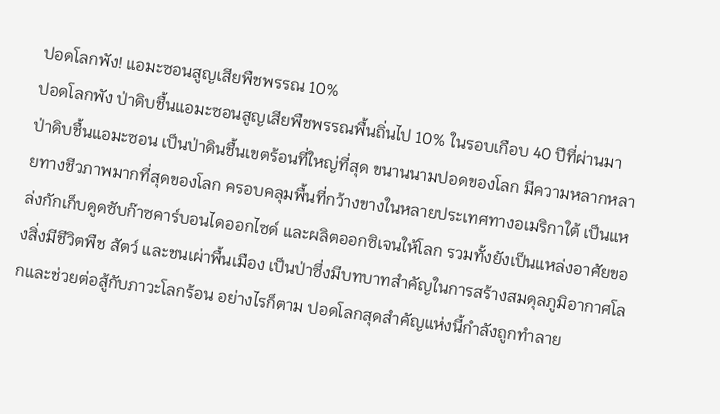ปอดโลกพัง! แอมะซอนสูญเสียพืชพรรณ 10%
ปอดโลกพัง ป่าดิบชื้นแอมะซอนสูญเสียพืชพรรณพื้นถิ่นไป 10% ในรอบเกือบ 40 ปีที่ผ่านมา
ป่าดิบชื้นแอมะซอน เป็นป่าดินชื้นเขตร้อนที่ใหญ่ที่สุด ขนานนามปอดของโลก มีความหลากหลายทางชีวภาพมากที่สุดของโลก ครอบคลุมพื้นที่กว้างขางในหลายประเทศทางอเมริกาใต้ เป็นแหล่งกักเก็บดูดซับก๊าซคาร์บอนไดออกไซด์ และผลิตออกซิเจนให้โลก รวมทั้งยังเป็นแหล่งอาศัยของสิ่งมีชีวิตพืช สัตว์ และชนเผ่าพื้นเมือง เป็นป่าซึ่งมีบทบาทสำคัญในการสร้างสมดุลภูมิอากาศโลกและช่วยต่อสู้กับภาวะโลกร้อน อย่างไรก็ตาม ปอดโลกสุดสำคัญแห่งนี้กำลังถูกทำลาย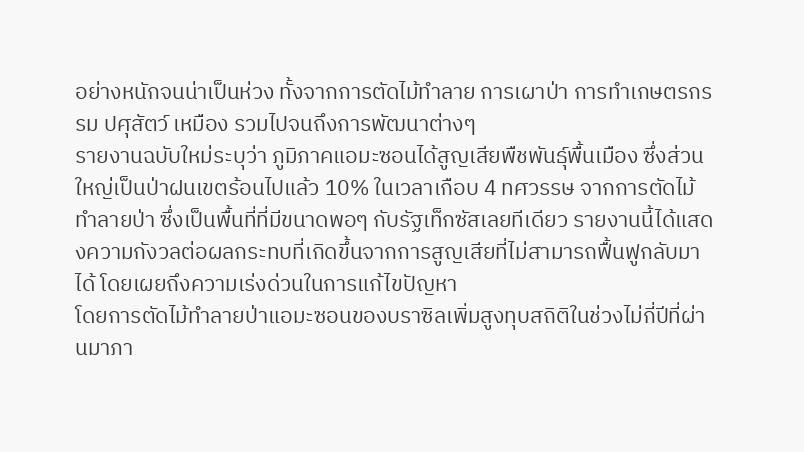อย่างหนักจนน่าเป็นห่วง ทั้งจากการตัดไม้ทำลาย การเผาป่า การทำเกษตรกรรม ปศุสัตว์ เหมือง รวมไปจนถึงการพัฒนาต่างๆ
รายงานฉบับใหม่ระบุว่า ภูมิภาคแอมะซอนได้สูญเสียพืชพันธุ์พื้นเมือง ซึ่งส่วนใหญ่เป็นป่าฝนเขตร้อนไปแล้ว 10% ในเวลาเกือบ 4 ทศวรรษ จากการตัดไม้ทำลายป่า ซึ่งเป็นพื้นที่ที่มีขนาดพอๆ กับรัฐเท็กซัสเลยทีเดียว รายงานนี้ได้แสดงความกังวลต่อผลกระทบที่เกิดขึ้นจากการสูญเสียที่ไม่สามารถฟื้นฟูกลับมาได้ โดยเผยถึงความเร่งด่วนในการแก้ไขปัญหา
โดยการตัดไม้ทำลายป่าแอมะซอนของบราซิลเพิ่มสูงทุบสถิติในช่วงไม่กี่ปีที่ผ่านมาภา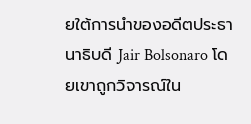ยใต้การนำของอดีตประธานาธิบดี Jair Bolsonaro โดยเขาถูกวิจารณ์ใน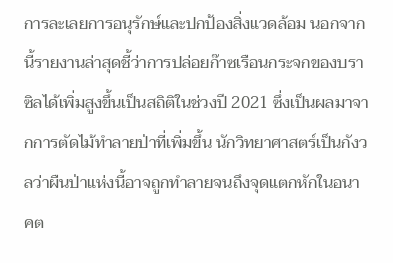การละเลยการอนุรักษ์และปกป้องสิ่งแวดล้อม นอกจากนี้รายงานล่าสุดชี้ว่าการปล่อยก๊าซเรือนกระจกของบราซิลได้เพิ่มสูงขึ้นเป็นสถิติในช่วงปี 2021 ซึ่งเป็นผลมาจากการตัดไม้ทำลายป่าที่เพิ่มขึ้น นักวิทยาศาสตร์เป็นกังวลว่าผืนป่าแห่งนี้อาจถูกทำลายจนถึงจุดแตกหักในอนาคต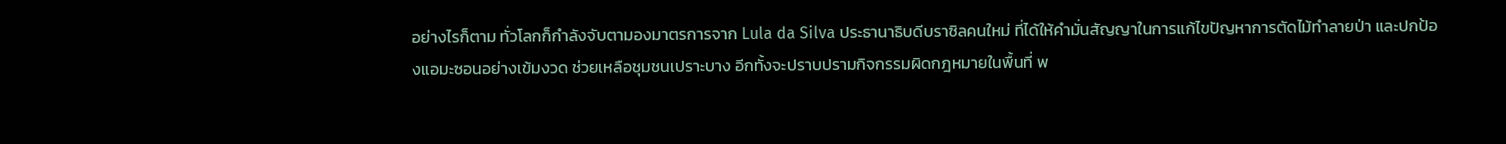อย่างไรก็ตาม ทั่วโลกก็กำลังจับตามองมาตรการจาก Lula da Silva ประธานาธิบดีบราซิลคนใหม่ ที่ได้ให้คำมั่นสัญญาในการแก้ไขปัญหาการตัดไม้ทำลายป่า และปกป้องแอมะซอนอย่างเข้มงวด ช่วยเหลือชุมชนเปราะบาง อีกทั้งจะปราบปรามกิจกรรมผิดกฎหมายในพื้นที่ พ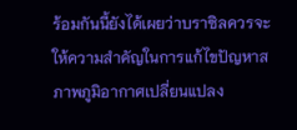ร้อมกันนี้ยังได้เผยว่าบราซิลควรจะให้ความสำคัญในการแก้ไขปัญหาสภาพภูมิอากาศเปลี่ยนแปลง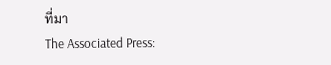ที่มา
The Associated Press: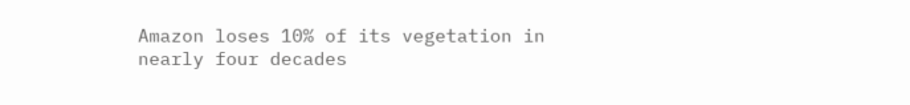Amazon loses 10% of its vegetation in nearly four decades